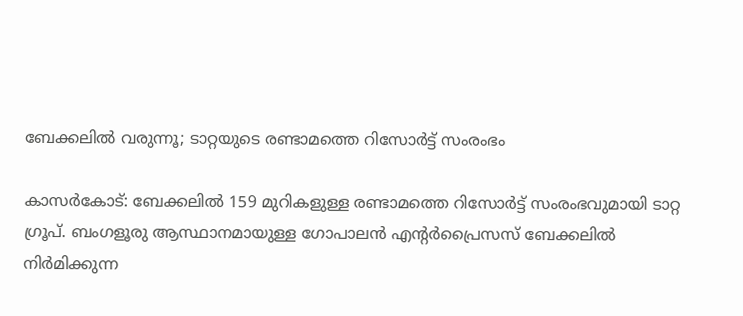ബേക്കലിൽ വരുന്നൂ; ടാറ്റയുടെ രണ്ടാമത്തെ റിസോർട്ട് സംരംഭം

കാസർകോട്: ബേക്കലിൽ 159 മുറികളുള്ള രണ്ടാമത്തെ റിസോർട്ട് സംരംഭവുമായി ടാറ്റ ഗ്രൂപ്. ബംഗളൂരു ആസ്ഥാനമായുള്ള ഗോപാലൻ എന്റർപ്രൈസസ് ബേക്കലിൽ നിർമിക്കുന്ന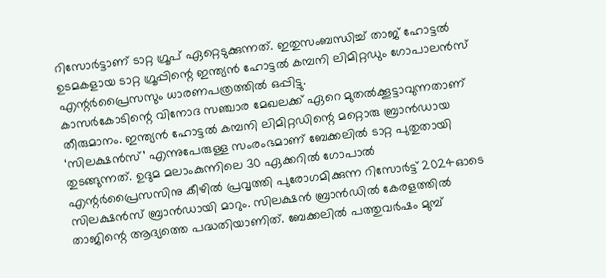റിസോർട്ടാണ് ടാറ്റ ഗ്രൂപ് ഏറ്റെടുക്കുന്നത്. ഇതുസംബന്ധിച്ച് താജ് ഹോട്ടൽ ഉടമകളായ ടാറ്റ ഗ്രൂപ്പിന്റെ ഇന്ത്യൻ ഹോട്ടൽ കമ്പനി ലിമിറ്റഡും ഗോപാലൻസ് എന്റർപ്രൈസസും ധാരണപത്രത്തിൽ ഒപ്പിട്ടു.
കാസർകോടിന്റെ വിനോദ സഞ്ചാര മേഖലക്ക് ഏറെ മുതൽക്കൂട്ടാവുന്നതാണ് തീരുമാനം. ഇന്ത്യൻ ഹോട്ടൽ കമ്പനി ലിമിറ്റഡിന്റെ മറ്റൊരു ബ്രാൻഡായ ‘സിലക്ഷൻസ്’ എന്നുപേരുള്ള സംരംഭമാണ് ബേക്കലിൽ ടാറ്റ പുതുതായി തുടങ്ങുന്നത്. ഉദുമ മലാംകുന്നിലെ 30 ഏക്കറിൽ ഗോപാൽ എന്റർപ്രൈസസിനു കീഴിൽ പ്രവൃത്തി പുരോഗമിക്കുന്ന റിസോർട്ട് 2024ഓടെ സിലക്ഷൻസ് ബ്രാൻഡായി മാറും. സിലക്ഷൻ ബ്രാൻഡിൽ കേരളത്തിൽ താജിന്റെ ആദ്യത്തെ പദ്ധതിയാണിത്. ബേക്കലിൽ പത്തുവർഷം മുമ്പ്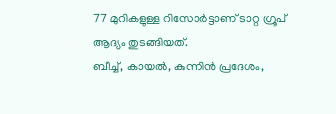77 മുറികളുള്ള റിസോർട്ടാണ് ടാറ്റ ഗ്രൂപ് ആദ്യം തുടങ്ങിയത്.
ബീച്ച്, കായൽ, കുന്നിൻ പ്രദേശം,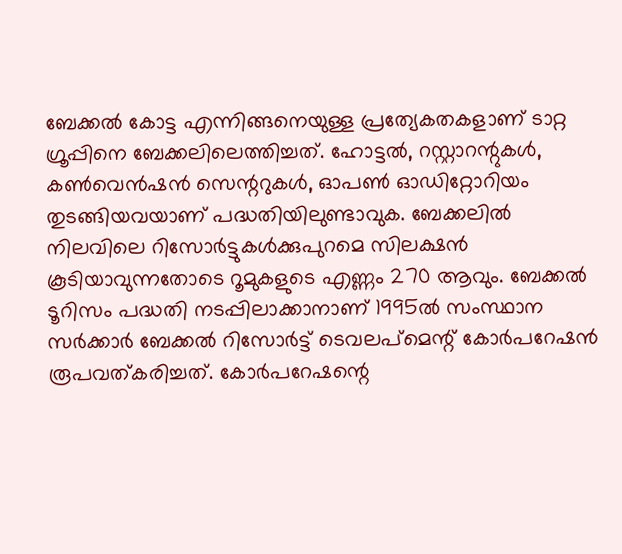ബേക്കൽ കോട്ട എന്നിങ്ങനെയുള്ള പ്രത്യേകതകളാണ് ടാറ്റ ഗ്രൂപ്പിനെ ബേക്കലിലെത്തിച്ചത്. ഹോട്ടൽ, റസ്റ്റാറന്റുകൾ, കൺവെൻഷൻ സെന്ററുകൾ, ഓപൺ ഓഡിറ്റോറിയം തുടങ്ങിയവയാണ് പദ്ധതിയിലുണ്ടാവുക. ബേക്കലിൽ നിലവിലെ റിസോർട്ടുകൾക്കുപുറമെ സിലക്ഷൻ കൂടിയാവുന്നതോടെ റൂമുകളുടെ എണ്ണം 270 ആവും. ബേക്കൽ ടൂറിസം പദ്ധതി നടപ്പിലാക്കാനാണ് 1995ൽ സംസ്ഥാന സർക്കാർ ബേക്കൽ റിസോർട്ട് ടെവലപ്മെന്റ് കോർപറേഷൻ രൂപവത്കരിച്ചത്. കോർപറേഷന്റെ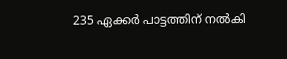235 ഏക്കർ പാട്ടത്തിന് നൽകി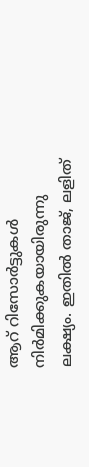ആറ് റിസോർട്ടുകൾ നിർമിക്കുകയായിരുന്നു ലക്ഷ്യം. ഇതിൽ താജ്, ലളിത്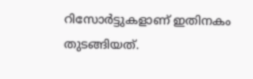റിസോർട്ടുകളാണ് ഇതിനകം തുടങ്ങിയത്.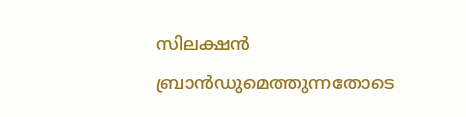സിലക്ഷൻ ബ്രാൻഡുമെത്തുന്നതോടെ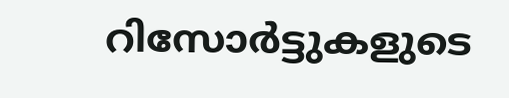റിസോർട്ടുകളുടെ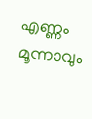എണ്ണം മൂന്നാവും